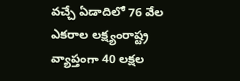వచ్చే ఏడాదిలో 76 వేల ఎకరాల లక్ష్యంరాష్ట్ర వ్యాప్తంగా 40 లక్షల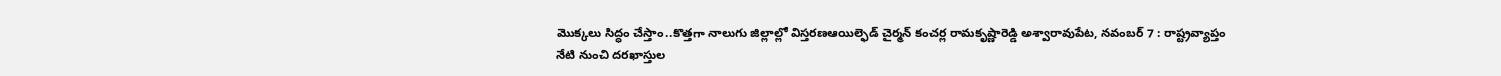మొక్కలు సిద్ధం చేస్తాం..కొత్తగా నాలుగు జిల్లాల్లో విస్తరణఆయిల్ఫెడ్ చైర్మన్ కంచర్ల రామకృష్ణారెడ్డి అశ్వారావుపేట, నవంబర్ 7 : రాష్ట్రవ్యాప్తం
నేటి నుంచి దరఖాస్తుల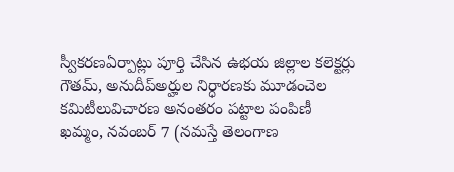స్వీకరణఏర్పాట్లు పూర్తి చేసిన ఉభయ జిల్లాల కలెక్టర్లు గౌతమ్, అనుదీప్అర్హుల నిర్ధారణకు మూడంచెల కమిటీలువిచారణ అనంతరం పట్టాల పంపిణీ ఖమ్మం, నవంబర్ 7 (నమస్తే తెలంగాణ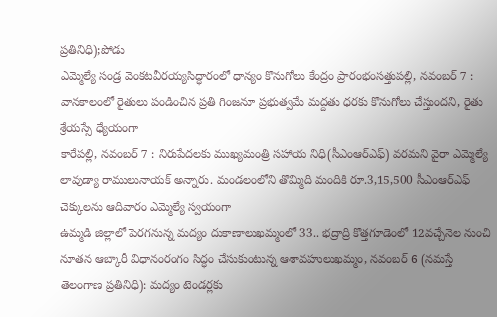ప్రతినిధి);పోడు
ఎమ్మెల్యే సండ్ర వెంకటవీరయ్యసిద్ధారంలో ధాన్యం కొనుగోలు కేంద్రం ప్రారంభంసత్తుపల్లి, నవంబర్ 7 : వానకాలంలో రైతులు పండించిన ప్రతి గింజనూ ప్రభుత్వమే మద్దతు ధరకు కొనుగోలు చేస్తుందని, రైతు శ్రేయస్సే ధ్యేయంగా
కారేపల్లి, నవంబర్ 7 : నిరుపేదలకు ముఖ్యమంత్రి సహాయ నిధి(సీఎంఆర్ఎఫ్) వరమని వైరా ఎమ్మెల్యే లావుడ్యా రాములునాయక్ అన్నారు. మండలంలోని తొమ్మిది మందికి రూ.3,15,500 సీఎంఆర్ఎఫ్ చెక్కులను ఆదివారం ఎమ్మెల్యే స్వయంగా
ఉమ్మడి జిల్లాలో పెరగనున్న మద్యం దుకాణాలుఖమ్మంలో 33.. భద్రాద్రి కొత్తగూడెంలో 12వచ్చేనెల నుంచి నూతన ఆబ్కారీ విధానంరంగం సిద్ధం చేసుకుంటున్న ఆశావహులుఖమ్మం, నవంబర్ 6 (నమస్తే తెలంగాణ ప్రతినిధి): మద్యం టెండర్లకు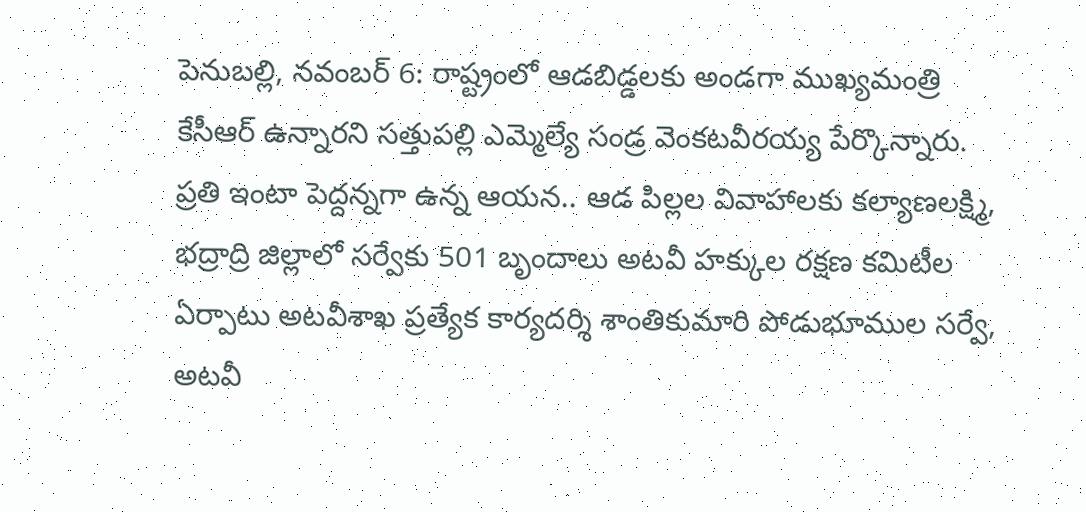పెనుబల్లి, నవంబర్ 6: రాష్ట్రంలో ఆడబిడ్డలకు అండగా ముఖ్యమంత్రి కేసీఆర్ ఉన్నారని సత్తుపల్లి ఎమ్మెల్యే సండ్ర వెంకటవీరయ్య పేర్కొన్నారు. ప్రతి ఇంటా పెద్దన్నగా ఉన్న ఆయన.. ఆడ పిల్లల వివాహాలకు కల్యాణలక్ష్మి,
భద్రాద్రి జిల్లాలో సర్వేకు 501 బృందాలు అటవీ హక్కుల రక్షణ కమిటీల ఏర్పాటు అటవీశాఖ ప్రత్యేక కార్యదర్శి శాంతికుమారి పోడుభూముల సర్వే, అటవీ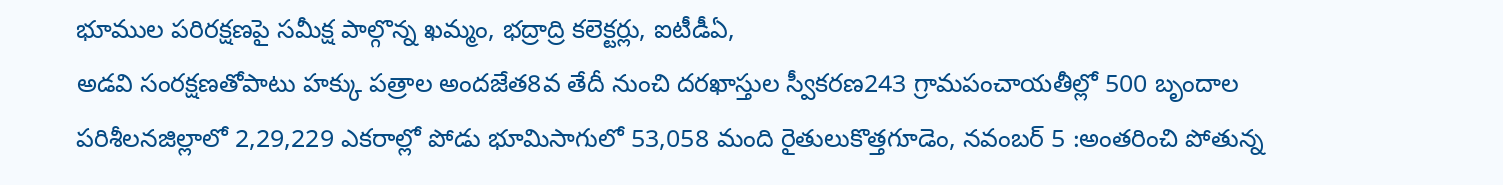భూముల పరిరక్షణపై సమీక్ష పాల్గొన్న ఖమ్మం, భద్రాద్రి కలెక్టర్లు, ఐటీడీఏ,
అడవి సంరక్షణతోపాటు హక్కు పత్రాల అందజేత8వ తేదీ నుంచి దరఖాస్తుల స్వీకరణ243 గ్రామపంచాయతీల్లో 500 బృందాల పరిశీలనజిల్లాలో 2,29,229 ఎకరాల్లో పోడు భూమిసాగులో 53,058 మంది రైతులుకొత్తగూడెం, నవంబర్ 5 :అంతరించి పోతున్న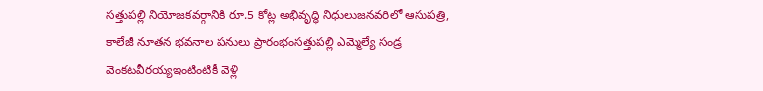సత్తుపల్లి నియోజకవర్గానికి రూ.5 కోట్ల అభివృద్ధి నిధులుజనవరిలో ఆసుపత్రి, కాలేజీ నూతన భవనాల పనులు ప్రారంభంసత్తుపల్లి ఎమ్మెల్యే సండ్ర వెంకటవీరయ్యఇంటింటికీ వెళ్లి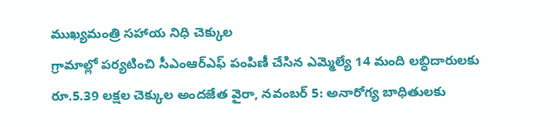ముఖ్యమంత్రి సహాయ నిధి చెక్కుల
గ్రామాల్లో పర్యటించి సీఎంఆర్ఎఫ్ పంపిణీ చేసిన ఎమ్మెల్యే 14 మంది లబ్ధిదారులకు రూ.5.39 లక్షల చెక్కుల అందజేత వైరా, నవంబర్ 5: అనారోగ్య బాధితులకు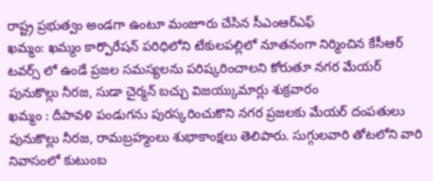రాష్ట్ర ప్రభుత్వం అండగా ఉంటూ మంజూరు చేసిన సీఎంఆర్ఎఫ్
ఖమ్మం: ఖమ్మం కార్పొరేషన్ పరిధిలోని టేకులపల్లిలో నూతనంగా నిర్మించిన కేసీఆర్ టవర్స్ లో ఉండే ప్రజల సమస్యలను పరిష్కరించాలని కోరుతూ నగర మేయర్ పునుకొల్లు నీరజ, సుడా చైర్మన్ బచ్చు విజయ్కుమార్లు శుక్రవారం
ఖమ్మం : దీపావళి పండుగను పురస్కరించుకొని నగర ప్రజలకు మేయర్ దంపతులు పునుకొల్లు నీరజ, రామబ్రహ్మంలు శుభాకాంక్షలు తెలిపారు. సుగ్గులవారి తోటలోని వారి నివాసంలో కుటుంబ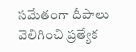సమేతంగా దీపాలు వెలిగించి ప్రత్యేక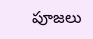పూజలు